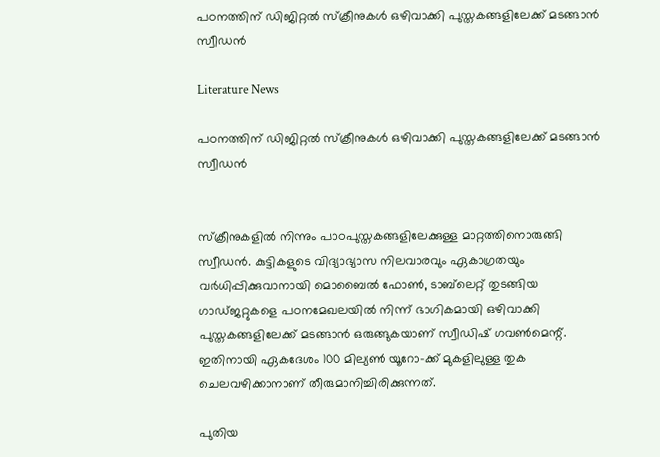പഠനത്തിന് ഡിജിറ്റല്‍ സ്‌ക്രീനുകള്‍ ഒഴിവാക്കി പുസ്തകങ്ങളിലേക്ക് മടങ്ങാന്‍ സ്വീഡന്‍

Literature News

പഠനത്തിന് ഡിജിറ്റല്‍ സ്‌ക്രീനുകള്‍ ഒഴിവാക്കി പുസ്തകങ്ങളിലേക്ക് മടങ്ങാന്‍ സ്വീഡന്‍


സ്‌ക്രീനുകളില്‍ നിന്നും പാഠപുസ്തകങ്ങളിലേക്കുള്ള മാറ്റത്തിനൊരുങ്ങി സ്വീഡന്‍. കുട്ടികളുടെ വിദ്യാഭ്യാസ നിലവാരവും ഏകാഗ്രതയും വര്‍ധിപ്പിക്കുവാനായി മൊബൈല്‍ ഫോണ്‍, ടാബ്‌ലെറ്റ് തുടങ്ങിയ ഗാഡ്ജറ്റുകളെ പഠനമേഖലയില്‍ നിന്ന് ഭാഗികമായി ഒഴിവാക്കി പുസ്തകങ്ങളിലേക്ക് മടങ്ങാന്‍ ഒരുങ്ങുകയാണ് സ്വീഡിഷ് ഗവണ്‍മെന്റ്. ഇതിനായി ഏകദേശം 100 മില്യണ്‍ യൂറോ-ക്ക് മുകളിലുള്ള തുക ചെലവഴിക്കാനാണ് തീരുമാനിച്ചിരിക്കുന്നത്.

പുതിയ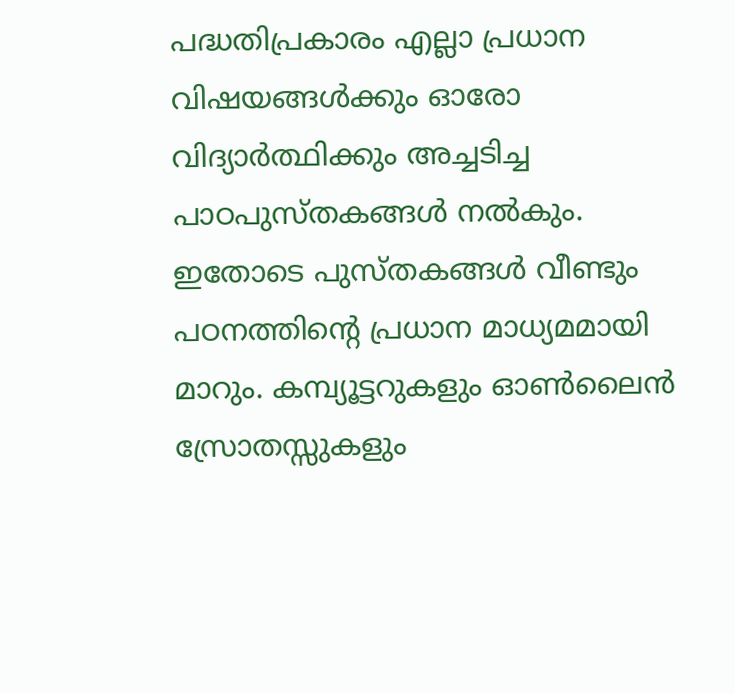പദ്ധതിപ്രകാരം എല്ലാ പ്രധാന വിഷയങ്ങള്‍ക്കും ഓരോ വിദ്യാര്‍ത്ഥിക്കും അച്ചടിച്ച പാഠപുസ്തകങ്ങള്‍ നല്‍കും. ഇതോടെ പുസ്തകങ്ങള്‍ വീണ്ടും പഠനത്തിന്റെ പ്രധാന മാധ്യമമായി മാറും. കമ്പ്യൂട്ടറുകളും ഓണ്‍ലൈന്‍ സ്രോതസ്സുകളും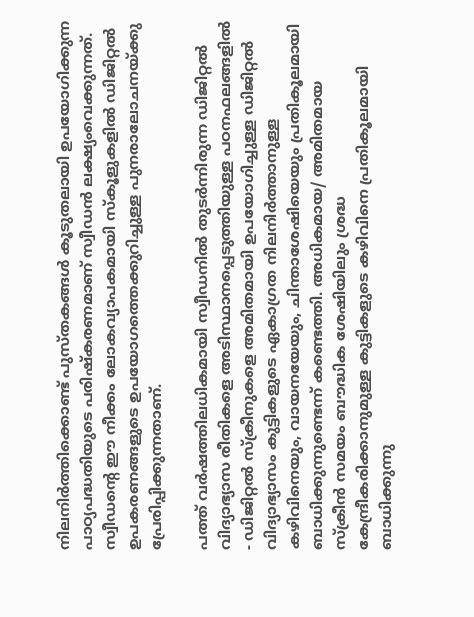നിലനിര്‍ത്തിക്കൊണ്ട് പുസ്തകങ്ങള്‍ കൂടുതലായി ഉപയോഗിക്കുന്ന പാഠ്യപദ്ധതിയുടെ പരിഷ്‌കരണമാണ് സ്വീഡന്‍ ലക്ഷ്യംവെക്കുന്നത്. സ്വീഡന്റെ ഈ നീക്കം ലോകവ്യാപകമായി സ്‌കൂളുകളില്‍ ഡിജിറ്റല്‍ ഉപകരണങ്ങളുടെ ഉപയോഗത്തെക്കുറിച്ചുള്ള പുനരാലോചനയ്ക്കു പ്രേരിപ്പിക്കുന്നതാണ്.

പത്ത് വര്‍ഷത്തിലധികമായി സ്വീഡനില്‍ തുടര്‍ന്നിരുന്ന ഡിജിറ്റല്‍ വിദ്യാഭ്യാസ രീതികളെ അടിസ്ഥാനപ്പെടുത്തിയുള്ള പഠനഫലങ്ങളില്‍ - ഡിജിറ്റല്‍ സ്‌ക്രീനുകളെ അമിതമായി ഉപയോഗിച്ചുള്ള ഡിജിറ്റല്‍ വിദ്യാഭ്യാസം കുട്ടികളുടെ ഏകാഗ്രത നിലനിര്‍ത്താനുള്ള കഴിവിനെയും, വായനയേയും, ചിന്താശേഷിയെയും പ്രതികൂലമായി ബാധിക്കുന്നുണ്ടെന്ന് കണ്ടെത്തി. അധികമായ/ അമിതമായ സ്‌ക്രീന്‍ സമയം ബൗദ്ധിക ശേഷിയിലും ശ്രദ്ധ കേന്ദ്രീകരിക്കാനുമുള്ള കുട്ടികളുടെ കഴിവിനെ പ്രതികൂലമായി ബാധിക്കുന്നു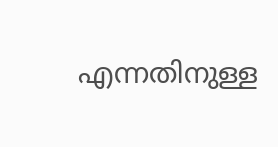എന്നതിനുള്ള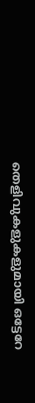തെളിവുകളുകളുമായി ഒട്ടേറേ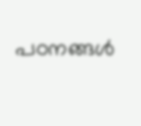പഠനങ്ങള്‍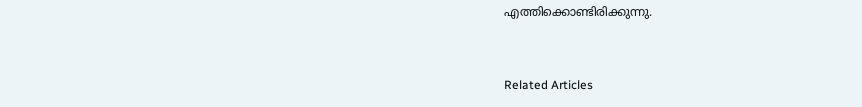എത്തിക്കൊണ്ടിരിക്കുന്നു.


Related Articles